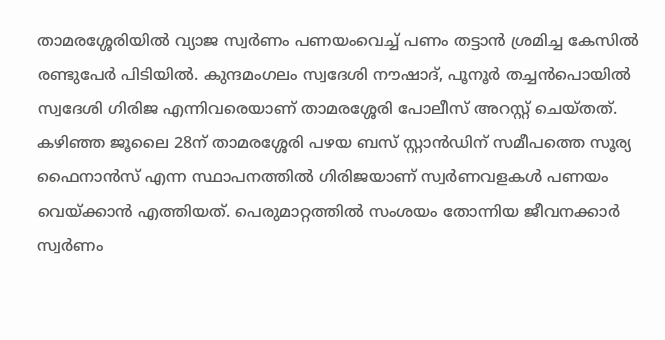താമരശ്ശേരിയിൽ വ്യാജ സ്വർണം പണയംവെച്ച് പണം തട്ടാൻ ശ്രമിച്ച കേസിൽ രണ്ടുപേർ പിടിയിൽ. കുന്ദമംഗലം സ്വദേശി നൗഷാദ്, പൂനൂർ തച്ചൻപൊയിൽ സ്വദേശി ഗിരിജ എന്നിവരെയാണ് താമരശ്ശേരി പോലീസ് അറസ്റ്റ് ചെയ്തത്. കഴിഞ്ഞ ജൂലൈ 28ന് താമരശ്ശേരി പഴയ ബസ് സ്റ്റാൻഡിന് സമീപത്തെ സൂര്യ ഫൈനാൻസ് എന്ന സ്ഥാപനത്തിൽ ഗിരിജയാണ് സ്വർണവളകൾ പണയം വെയ്ക്കാൻ എത്തിയത്. പെരുമാറ്റത്തിൽ സംശയം തോന്നിയ ജീവനക്കാർ സ്വർണം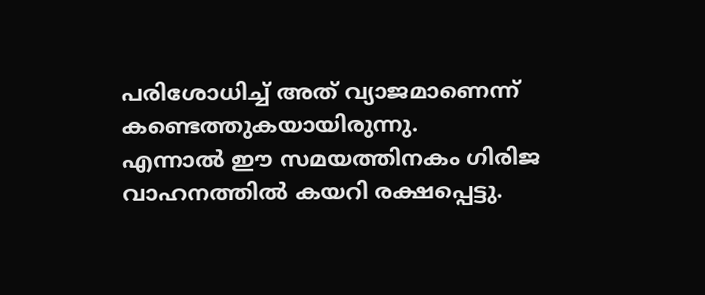പരിശോധിച്ച് അത് വ്യാജമാണെന്ന് കണ്ടെത്തുകയായിരുന്നു.
എന്നാൽ ഈ സമയത്തിനകം ഗിരിജ വാഹനത്തിൽ കയറി രക്ഷപ്പെട്ടു.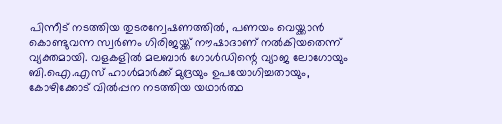പിന്നീട് നടത്തിയ തുടരന്വേഷണത്തിൽ, പണയം വെയ്ക്കാൻ കൊണ്ടുവന്ന സ്വർണം ഗിരിജയ്ക്ക് നൗഷാദാണ് നൽകിയതെന്ന് വ്യക്തമായി. വളകളിൽ മലബാർ ഗോൾഡിന്റെ വ്യാജ ലോഗോയും ബി.ഐ.എസ് ഹാൾമാർക്ക് മുദ്രയും ഉപയോഗിച്ചതായും, കോഴിക്കോട് വിൽപ്പന നടത്തിയ യഥാർത്ഥ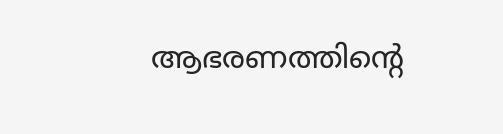ആഭരണത്തിന്റെ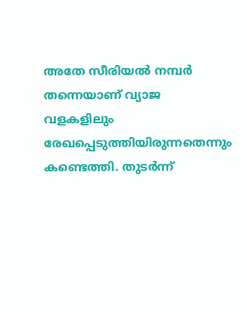അതേ സീരിയൽ നമ്പർ തന്നെയാണ് വ്യാജ വളകളിലും രേഖപ്പെടുത്തിയിരുന്നതെന്നും കണ്ടെത്തി. തുടർന്ന്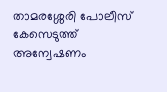താമരശ്ശേരി പോലീസ് കേസെടുത്ത് അന്വേഷണം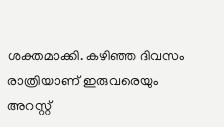ശക്തമാക്കി. കഴിഞ്ഞ ദിവസം രാത്രിയാണ് ഇരുവരെയും അറസ്റ്റ്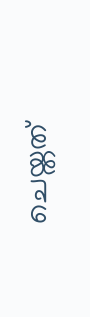ചെയ്തത്